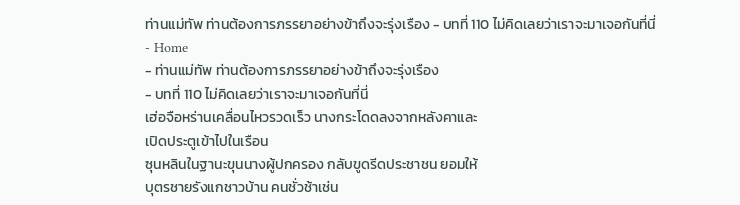ท่านแม่ทัพ ท่านต้องการภรรยาอย่างข้าถึงจะรุ่งเรือง - บทที่ 110 ไม่คิดเลยว่าเราจะมาเจอกันที่นี่
- Home
- ท่านแม่ทัพ ท่านต้องการภรรยาอย่างข้าถึงจะรุ่งเรือง
- บทที่ 110 ไม่คิดเลยว่าเราจะมาเจอกันที่นี่
เฮ่อจือหร่านเคลื่อนไหวรวดเร็ว นางกระโดดลงจากหลังคาและ
เปิดประตูเข้าไปในเรือน
ซุนหลินในฐานะขุนนางผู้ปกครอง กลับขูดรีดประชาชน ยอมให้
บุตรชายรังแกชาวบ้าน คนชั่วช้าเช่น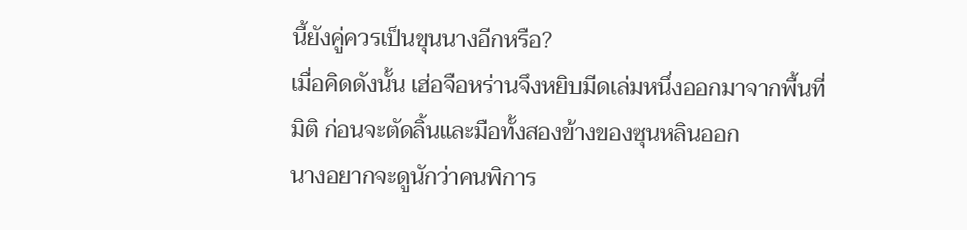นี้ยังคู่ควรเป็นขุนนางอีกหรือ?
เมื่อคิดดังนั้น เฮ่อจือหร่านจึงหยิบมีดเล่มหนึ่งออกมาจากพื้นที่
มิติ ก่อนจะตัดลิ้นและมือทั้งสองข้างของซุนหลินออก
นางอยากจะดูนักว่าคนพิการ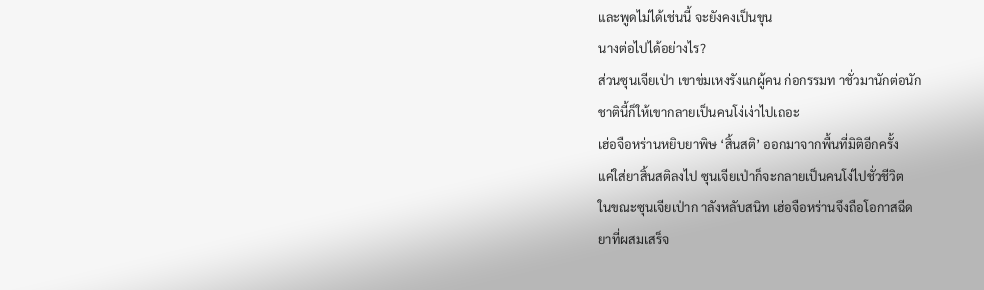และพูดไม่ได้เช่นนี้ จะยังคงเป็นขุน
นางต่อไปได้อย่างไร?
ส่วนซุนเจียเป่า เขาข่มเหงรังแกผู้คน ก่อกรรมท าชั่วมานักต่อนัก
ชาตินี้ก็ให้เขากลายเป็นคนโง่เง่าไปเถอะ
เฮ่อจือหร่านหยิบยาพิษ ‘สิ้นสติ’ ออกมาจากพื้นที่มิติอีกครั้ง
แค่ใส่ยาสิ้นสติลงไป ซุนเจียเป่าก็จะกลายเป็นคนโง่ไปชั่วชีวิต
ในขณะซุนเจียเป่าก าลังหลับสนิท เฮ่อจือหร่านจึงถือโอกาสฉีด
ยาที่ผสมเสร็จ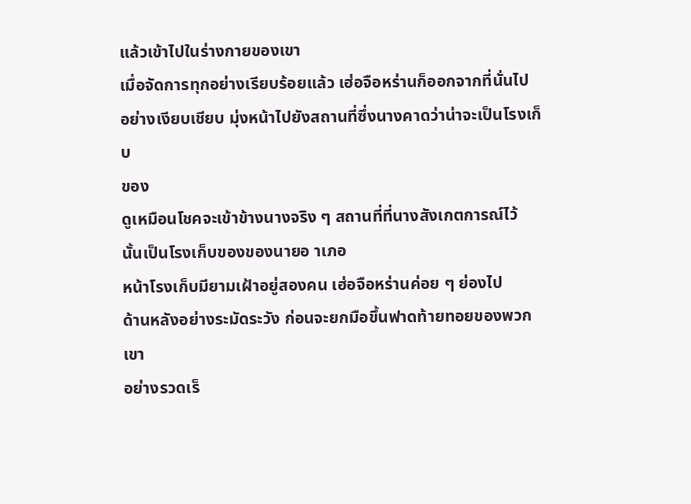แล้วเข้าไปในร่างกายของเขา
เมื่อจัดการทุกอย่างเรียบร้อยแล้ว เฮ่อจือหร่านก็ออกจากที่นั่นไป
อย่างเงียบเชียบ มุ่งหน้าไปยังสถานที่ซึ่งนางคาดว่าน่าจะเป็นโรงเก็บ
ของ
ดูเหมือนโชคจะเข้าข้างนางจริง ๆ สถานที่ที่นางสังเกตการณ์ไว้
นั้นเป็นโรงเก็บของของนายอ าเภอ
หน้าโรงเก็บมียามเฝ้าอยู่สองคน เฮ่อจือหร่านค่อย ๆ ย่องไป
ด้านหลังอย่างระมัดระวัง ก่อนจะยกมือขึ้นฟาดท้ายทอยของพวกเขา
อย่างรวดเร็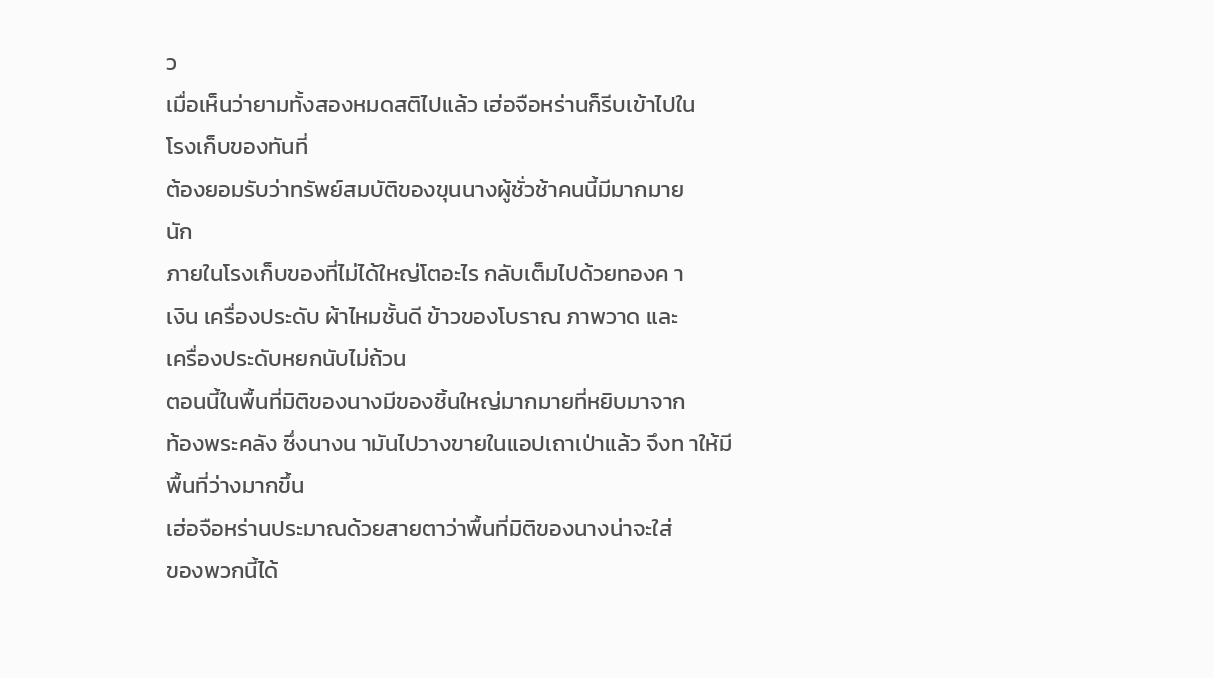ว
เมื่อเห็นว่ายามทั้งสองหมดสติไปแล้ว เฮ่อจือหร่านก็รีบเข้าไปใน
โรงเก็บของทันที่
ต้องยอมรับว่าทรัพย์สมบัติของขุนนางผู้ชั่วช้าคนนี้มีมากมาย
นัก
ภายในโรงเก็บของที่ไม่ได้ใหญ่โตอะไร กลับเต็มไปด้วยทองค า
เงิน เครื่องประดับ ผ้าไหมชั้นดี ข้าวของโบราณ ภาพวาด และ
เครื่องประดับหยกนับไม่ถ้วน
ตอนนี้ในพื้นที่มิติของนางมีของชิ้นใหญ่มากมายที่หยิบมาจาก
ท้องพระคลัง ซึ่งนางน ามันไปวางขายในแอปเถาเป่าแล้ว จึงท าให้มี
พื้นที่ว่างมากขึ้น
เฮ่อจือหร่านประมาณด้วยสายตาว่าพื้นที่มิติของนางน่าจะใส่
ของพวกนี้ได้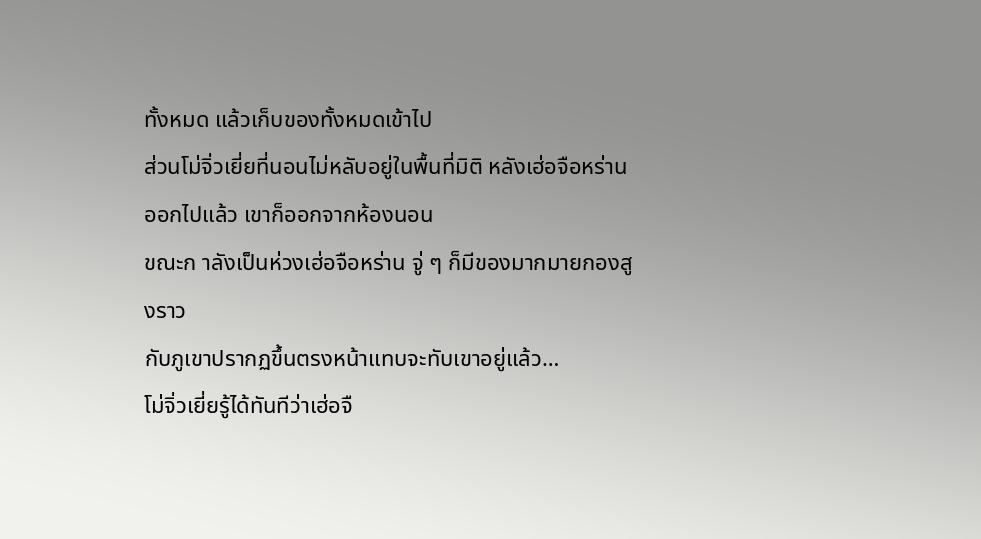ทั้งหมด แล้วเก็บของทั้งหมดเข้าไป
ส่วนโม่จิ่วเยี่ยที่นอนไม่หลับอยู่ในพื้นที่มิติ หลังเฮ่อจือหร่าน
ออกไปแล้ว เขาก็ออกจากห้องนอน
ขณะก าลังเป็นห่วงเฮ่อจือหร่าน จู่ ๆ ก็มีของมากมายกองสูงราว
กับภูเขาปรากฏขึ้นตรงหน้าแทบจะทับเขาอยู่แล้ว…
โม่จิ่วเยี่ยรู้ได้ทันทีว่าเฮ่อจื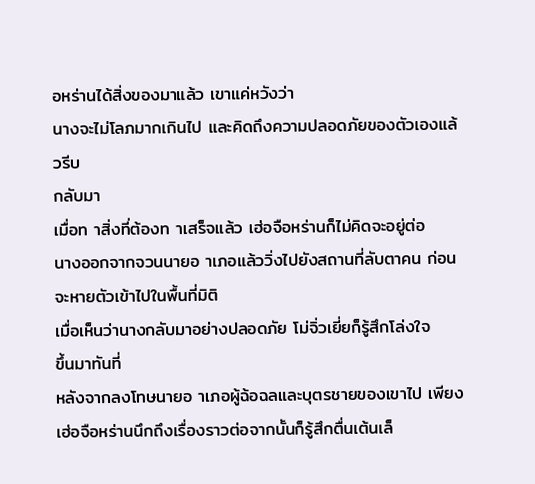อหร่านได้สิ่งของมาแล้ว เขาแค่หวังว่า
นางจะไม่โลภมากเกินไป และคิดถึงความปลอดภัยของตัวเองแล้วรีบ
กลับมา
เมื่อท าสิ่งที่ต้องท าเสร็จแล้ว เฮ่อจือหร่านก็ไม่คิดจะอยู่ต่อ
นางออกจากจวนนายอ าเภอแล้ววิ่งไปยังสถานที่ลับตาคน ก่อน
จะหายตัวเข้าไปในพื้นที่มิติ
เมื่อเห็นว่านางกลับมาอย่างปลอดภัย โม่จิ่วเยี่ยก็รู้สึกโล่งใจ
ขึ้นมาทันที่
หลังจากลงโทษนายอ าเภอผู้ฉ้อฉลและบุตรชายของเขาไป เพียง
เฮ่อจือหร่านนึกถึงเรื่องราวต่อจากนั้นก็รู้สึกตื่นเต้นเล็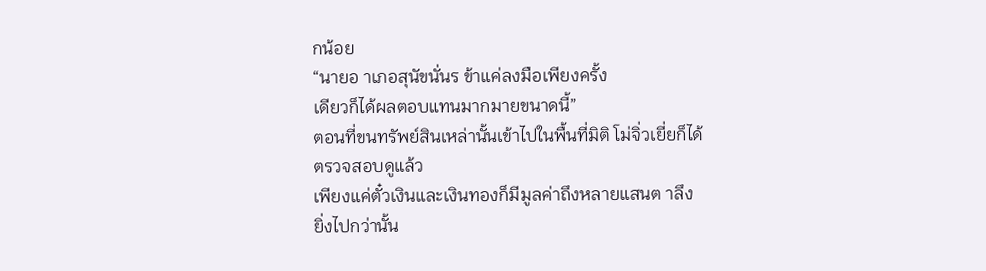กน้อย
“นายอ าเภอสุนัขนั่นร ข้าแค่ลงมือเพียงครั้ง
เดียวก็ได้ผลตอบแทนมากมายขนาดนี้”
ตอนที่ขนทรัพย์สินเหล่านั้นเข้าไปในพื้นที่มิติ โม่จิ่วเยี่ยก็ได้
ตรวจสอบดูแล้ว
เพียงแค่ตั๋วเงินและเงินทองก็มีมูลค่าถึงหลายแสนต าลึง
ยิ่งไปกว่านั้น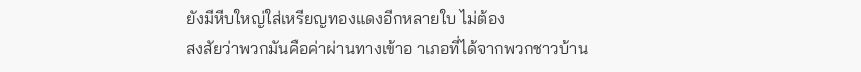ยังมีหีบใหญ่ใส่เหรียญทองแดงอีกหลายใบ ไม่ต้อง
สงสัยว่าพวกมันคือค่าผ่านทางเข้าอ าเภอที่ได้จากพวกชาวบ้าน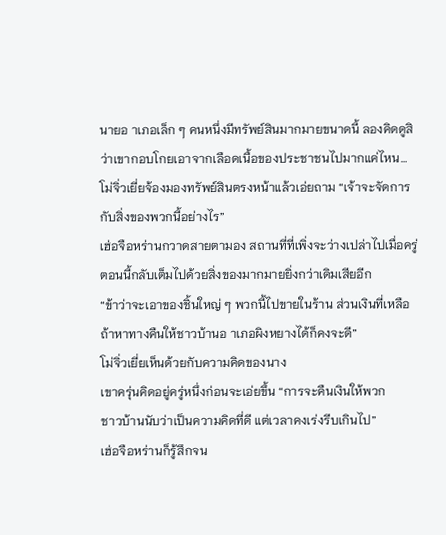นายอ าเภอเล็ก ๆ คนหนึ่งมีทรัพย์สินมากมายขนาดนี้ ลองคิดดูสิ
ว่าเขากอบโกยเอาจากเลือดเนื้อของประชาชนไปมากแค่ไหน…
โม่จิ่วเยี่ยจ้องมองทรัพย์สินตรงหน้าแล้วเอ่ยถาม “เจ้าจะจัดการ
กับสิ่งของพวกนี้อย่างไร”
เฮ่อจือหร่านกวาดสายตามอง สถานที่ที่เพิ่งจะว่างเปล่าไปเมื่อครู่
ตอนนี้กลับเต็มไปด้วยสิ่งของมากมายยิ่งกว่าเดิมเสียอีก
“ข้าว่าจะเอาของชิ้นใหญ่ ๆ พวกนี้ไปขายในร้าน ส่วนเงินที่เหลือ
ถ้าหาทางคืนให้ชาวบ้านอ าเภอผิงหยางได้ก็คงจะดี”
โม่จิ่วเยี่ยเห็นด้วยกับความคิดของนาง
เขาครุ่นคิดอยู่ครู่หนึ่งก่อนจะเอ่ยขึ้น “การจะคืนเงินให้พวก
ชาวบ้านนับว่าเป็นความคิดที่ดี แต่เวลาคงเร่งรีบเกินไป”
เฮ่อจือหร่านก็รู้สึกจน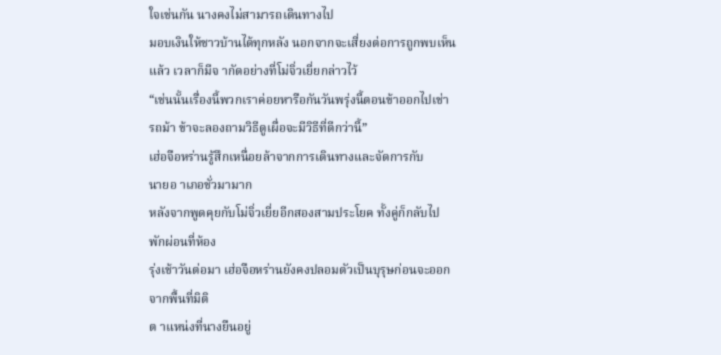ใจเช่นกัน นางคงไม่สามารถเดินทางไป
มอบเงินให้ชาวบ้านได้ทุกหลัง นอกจากจะเสี่ยงต่อการถูกพบเห็น
แล้ว เวลาก็มีจ ากัดอย่างที่โม่จิ่วเยี่ยกล่าวไว้
“เช่นนั้นเรื่องนี้พวกเราค่อยหารือกันวันพรุ่งนี้ตอนข้าออกไปเช่า
รถม้า ข้าจะลองถามวิธีดูเผื่อจะมีวิธีที่ดีกว่านี้”
เฮ่อจือหร่านรู้สึกเหนื่อยล้าจากการเดินทางและจัดการกับ
นายอ าเภอชั่วมามาก
หลังจากพูดคุยกับโม่จิ่วเยี่ยอีกสองสามประโยค ทั้งคู่ก็กลับไป
พักผ่อนที่ห้อง
รุ่งเช้าวันต่อมา เฮ่อจือหร่านยังคงปลอมตัวเป็นบุรุษก่อนจะออก
จากพื้นที่มิติ
ต าแหน่งที่นางยืนอยู่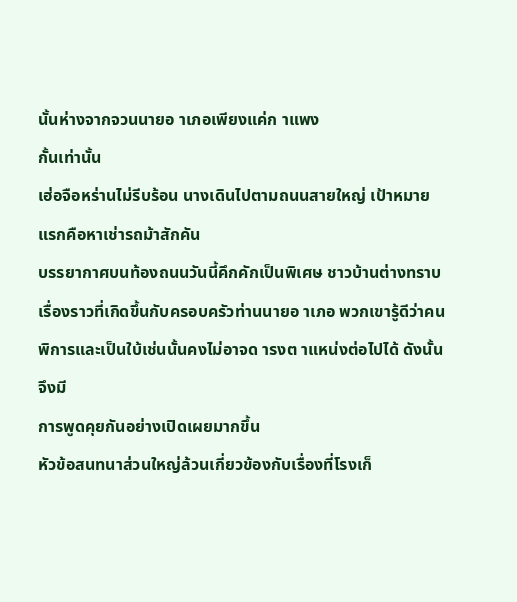นั้นห่างจากจวนนายอ าเภอเพียงแค่ก าแพง
กั้นเท่านั้น
เฮ่อจือหร่านไม่รีบร้อน นางเดินไปตามถนนสายใหญ่ เป้าหมาย
แรกคือหาเช่ารถม้าสักคัน
บรรยากาศบนท้องถนนวันนี้คึกคักเป็นพิเศษ ชาวบ้านต่างทราบ
เรื่องราวที่เกิดขึ้นกับครอบครัวท่านนายอ าเภอ พวกเขารู้ดีว่าคน
พิการและเป็นใบ้เช่นนั้นคงไม่อาจด ารงต าแหน่งต่อไปได้ ดังนั้นจึงมี
การพูดคุยกันอย่างเปิดเผยมากขึ้น
หัวข้อสนทนาส่วนใหญ่ล้วนเกี่ยวข้องกับเรื่องที่โรงเก็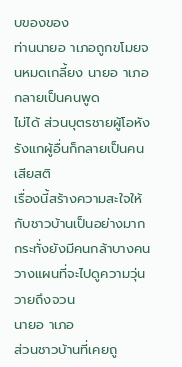บของของ
ท่านนายอ าเภอถูกขโมยจนหมดเกลี้ยง นายอ าเภอกลายเป็นคนพูด
ไม่ได้ ส่วนบุตรชายผู้โอหังรังแกผู้อื่นก็กลายเป็นคนเสียสติ
เรื่องนี้สร้างความสะใจให้กับชาวบ้านเป็นอย่างมาก
กระทั่งยังมีคนกล้าบางคนวางแผนที่จะไปดูความวุ่นวายถึงจวน
นายอ าเภอ
ส่วนชาวบ้านที่เคยถู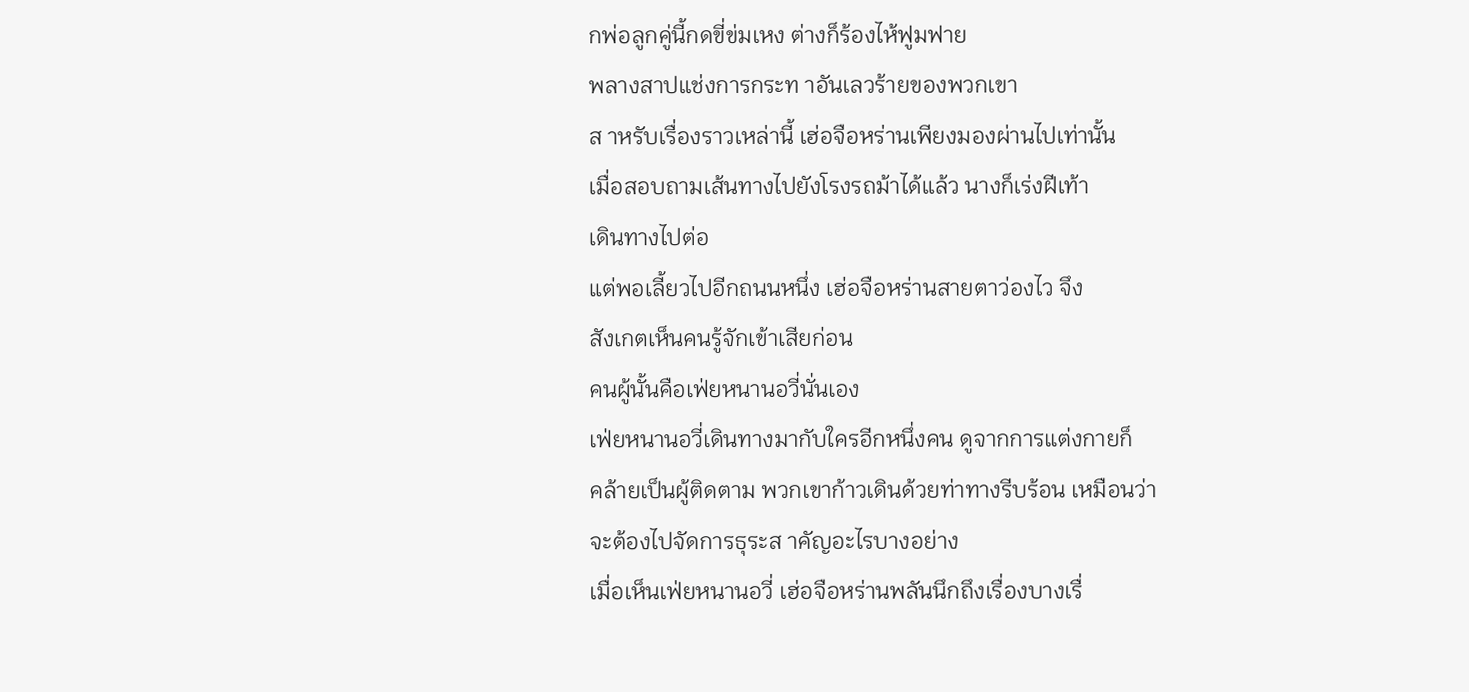กพ่อลูกคู่นี้กดขี่ข่มเหง ต่างก็ร้องไห้ฟูมฟาย
พลางสาปแช่งการกระท าอันเลวร้ายของพวกเขา
ส าหรับเรื่องราวเหล่านี้ เฮ่อจือหร่านเพียงมองผ่านไปเท่านั้น
เมื่อสอบถามเส้นทางไปยังโรงรถม้าได้แล้ว นางก็เร่งฝีเท้า
เดินทางไปต่อ
แต่พอเลี้ยวไปอีกถนนหนึ่ง เฮ่อจือหร่านสายตาว่องไว จึง
สังเกตเห็นคนรู้จักเข้าเสียก่อน
คนผู้นั้นคือเฟ่ยหนานอวี่นั่นเอง
เฟ่ยหนานอวี่เดินทางมากับใครอีกหนึ่งคน ดูจากการแต่งกายก็
คล้ายเป็นผู้ติดตาม พวกเขาก้าวเดินด้วยท่าทางรีบร้อน เหมือนว่า
จะต้องไปจัดการธุระส าคัญอะไรบางอย่าง
เมื่อเห็นเฟ่ยหนานอวี่ เฮ่อจือหร่านพลันนึกถึงเรื่องบางเรื่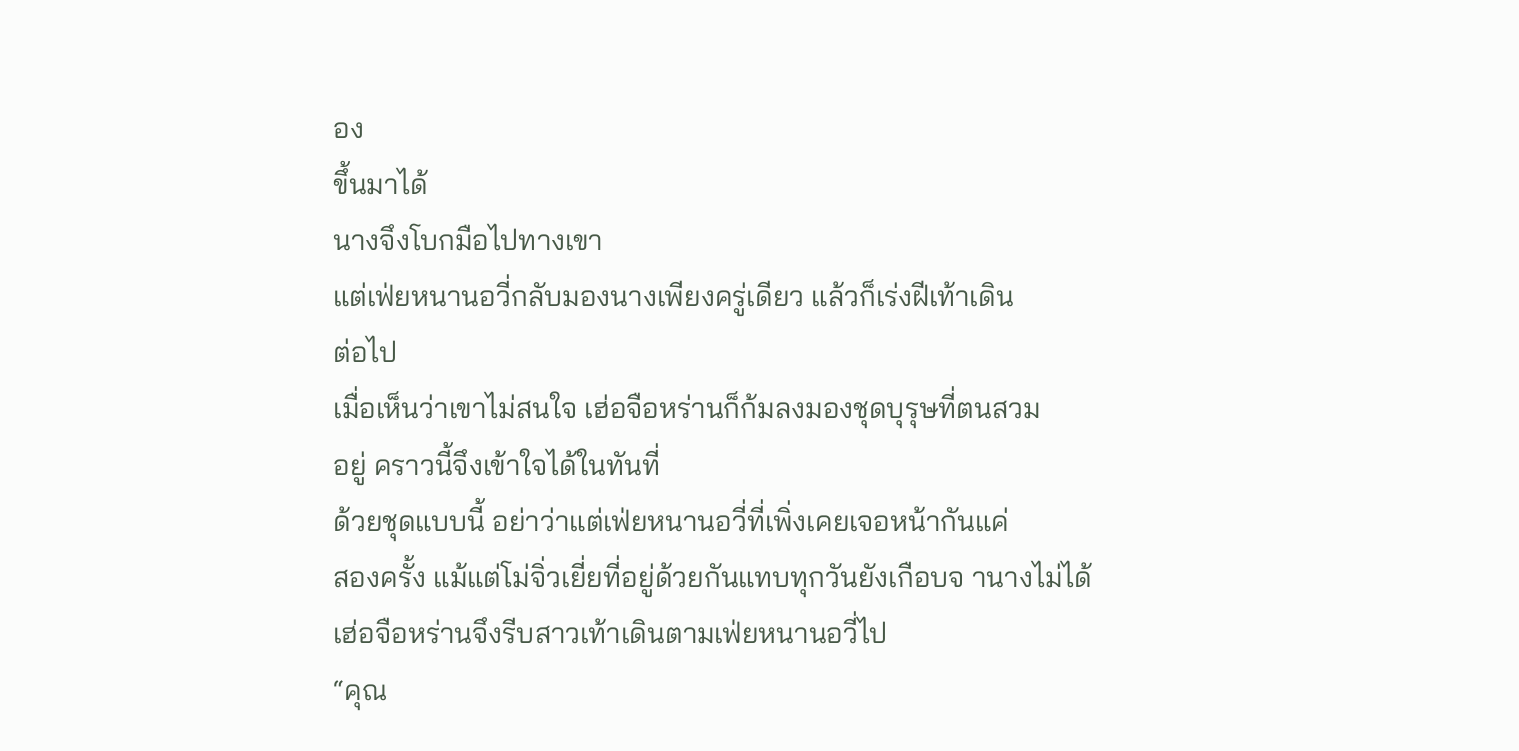อง
ขึ้นมาได้
นางจึงโบกมือไปทางเขา
แต่เฟ่ยหนานอวี่กลับมองนางเพียงครู่เดียว แล้วก็เร่งฝีเท้าเดิน
ต่อไป
เมื่อเห็นว่าเขาไม่สนใจ เฮ่อจือหร่านก็ก้มลงมองชุดบุรุษที่ตนสวม
อยู่ คราวนี้จึงเข้าใจได้ในทันที่
ด้วยชุดแบบนี้ อย่าว่าแต่เฟ่ยหนานอวี่ที่เพิ่งเคยเจอหน้ากันแค่
สองครั้ง แม้แต่โม่จิ่วเยี่ยที่อยู่ด้วยกันแทบทุกวันยังเกือบจ านางไม่ได้
เฮ่อจือหร่านจึงรีบสาวเท้าเดินตามเฟ่ยหนานอวี่ไป
“คุณ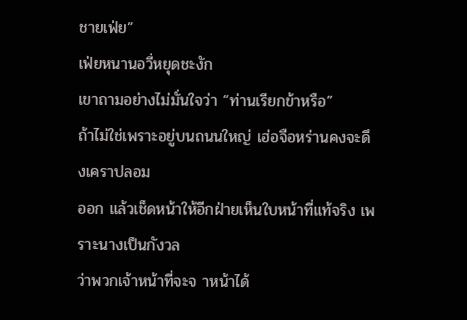ชายเฟ่ย”
เฟ่ยหนานอวี่หยุดชะงัก
เขาถามอย่างไม่มั่นใจว่า “ท่านเรียกข้าหรือ”
ถ้าไม่ใช่เพราะอยู่บนถนนใหญ่ เฮ่อจือหร่านคงจะดึงเคราปลอม
ออก แล้วเช็ดหน้าให้อีกฝ่ายเห็นใบหน้าที่แท้จริง เพราะนางเป็นกังวล
ว่าพวกเจ้าหน้าที่จะจ าหน้าได้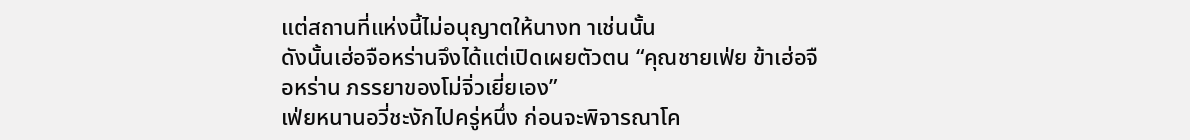แต่สถานที่แห่งนี้ไม่อนุญาตให้นางท าเช่นนั้น
ดังนั้นเฮ่อจือหร่านจึงได้แต่เปิดเผยตัวตน “คุณชายเฟ่ย ข้าเฮ่อจื
อหร่าน ภรรยาของโม่จิ่วเยี่ยเอง”
เฟ่ยหนานอวี่ชะงักไปครู่หนึ่ง ก่อนจะพิจารณาโค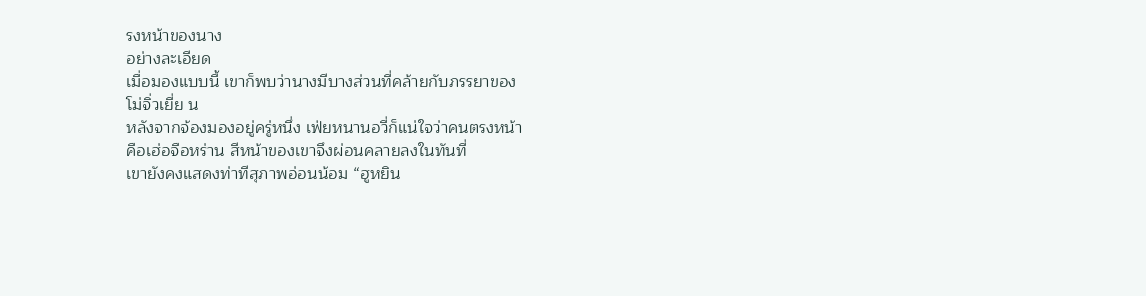รงหน้าของนาง
อย่างละเอียด
เมื่อมองแบบนี้ เขาก็พบว่านางมีบางส่วนที่คล้ายกับภรรยาของ
โม่จิ่วเยี่ย น
หลังจากจ้องมองอยู่ครู่หนึ่ง เฟ่ยหนานอวี่ก็แน่ใจว่าคนตรงหน้า
คือเฮ่อจือหร่าน สีหน้าของเขาจึงผ่อนคลายลงในทันที่
เขายังคงแสดงท่าทีสุภาพอ่อนน้อม “ฮูหยิน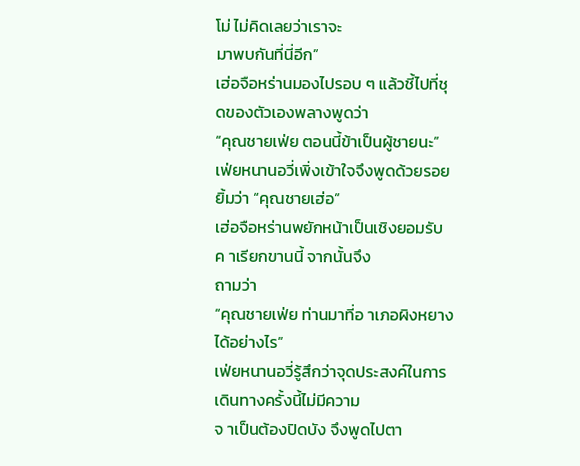โม่ ไม่คิดเลยว่าเราจะ
มาพบกันที่นี่อีก”
เฮ่อจือหร่านมองไปรอบ ๆ แล้วชี้ไปที่ชุดของตัวเองพลางพูดว่า
“คุณชายเฟ่ย ตอนนี้ข้าเป็นผู้ชายนะ”
เฟ่ยหนานอวี่เพิ่งเข้าใจจึงพูดด้วยรอยยิ้มว่า “คุณชายเฮ่อ”
เฮ่อจือหร่านพยักหน้าเป็นเชิงยอมรับค าเรียกขานนี้ จากนั้นจึง
ถามว่า
“คุณชายเฟ่ย ท่านมาที่อ าเภอผิงหยางได้อย่างไร”
เฟ่ยหนานอวี่รู้สึกว่าจุดประสงค์ในการเดินทางครั้งนี้ไม่มีความ
จ าเป็นต้องปิดบัง จึงพูดไปตา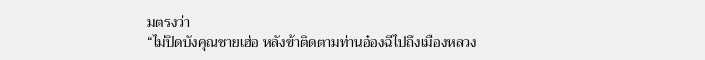มตรงว่า
“ไม่ปิดบังคุณชายเฮ่อ หลังข้าติดตามท่านอ๋องฉีไปถึงเมืองหลวง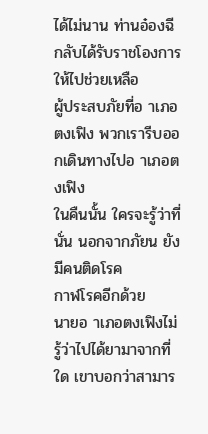ได้ไม่นาน ท่านอ๋องฉีกลับได้รับราชโองการให้ไปช่วยเหลือ
ผู้ประสบภัยที่อ าเภอตงเฟิง พวกเรารีบออกเดินทางไปอ าเภอตงเฟิง
ในคืนนั้น ใครจะรู้ว่าที่นั่น นอกจากภัยน ยังมีคนติดโรค
กาฬโรคอีกด้วย
นายอ าเภอตงเฟิงไม่รู้ว่าไปได้ยามาจากที่ใด เขาบอกว่าสามาร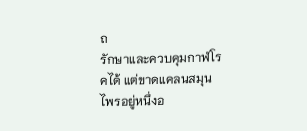ถ
รักษาและควบคุมกาฬโรคได้ แต่ขาดแคลนสมุนไพรอยู่หนึ่งอ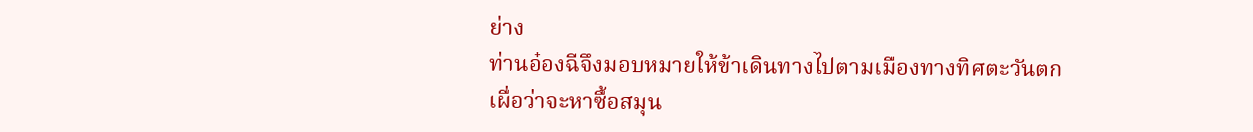ย่าง
ท่านอ๋องฉีจึงมอบหมายให้ข้าเดินทางไปตามเมืองทางทิศตะวันตก
เผื่อว่าจะหาซื้อสมุน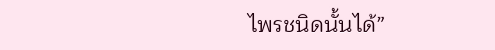ไพรชนิดนั้นได้”